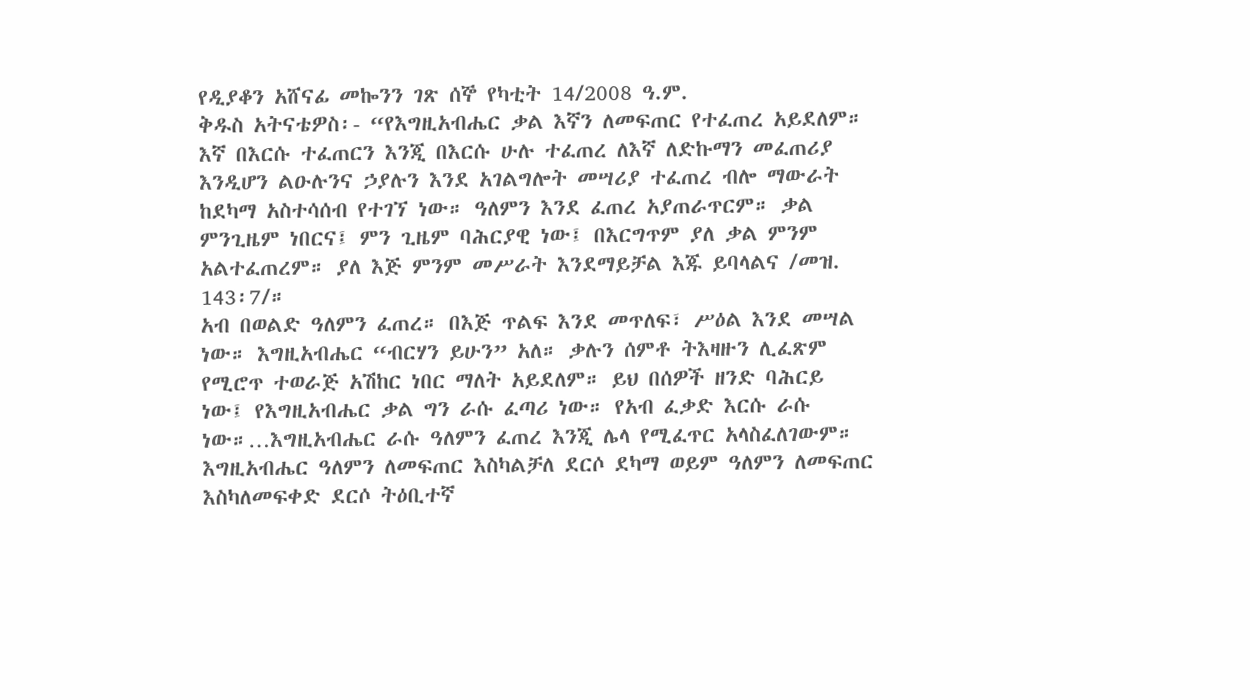የዲያቆን አሸናፊ መኰንን ገጽ ሰኞ የካቲት 14/2008 ዓ.ም.
ቅዱስ አትናቴዎስ፡- “የእግዚአብሔር ቃል እኛን ለመፍጠር የተፈጠረ አይደለም። እኛ በእርሱ ተፈጠርን እንጂ በእርሱ ሁሉ ተፈጠረ ለእኛ ለድኩማን መፈጠሪያ እንዲሆን ልዑሉንና ኃያሉን እንደ አገልግሎት መሣሪያ ተፈጠረ ብሎ ማውራት ከደካማ አስተሳሰብ የተገኘ ነው። ዓለምን እንደ ፈጠረ አያጠራጥርም። ቃል ምንጊዜም ነበርና፤ ምን ጊዜም ባሕርያዊ ነው፤ በእርግጥም ያለ ቃል ምንም አልተፈጠረም። ያለ እጅ ምንም መሥራት እንደማይቻል እጁ ይባላልና /መዝ. 143፡7/።
አብ በወልድ ዓለምን ፈጠረ። በእጅ ጥልፍ እንደ መጥለፍ፣ ሥዕል እንደ መሣል ነው። እግዚአብሔር “ብርሃን ይሁን” አለ። ቃሉን ሰምቶ ትእዛዙን ሊፈጽም የሚሮጥ ተወራጅ አሽከር ነበር ማለት አይደለም። ይህ በሰዎች ዘንድ ባሕርይ ነው፤ የእግዚአብሔር ቃል ግን ራሱ ፈጣሪ ነው። የአብ ፈቃድ እርሱ ራሱ ነው።…እግዚአብሔር ራሱ ዓለምን ፈጠረ እንጂ ሌላ የሚፈጥር አላስፈለገውም። እግዚአብሔር ዓለምን ለመፍጠር እስካልቻለ ደርሶ ደካማ ወይም ዓለምን ለመፍጠር እስካለመፍቀድ ደርሶ ትዕቢተኛ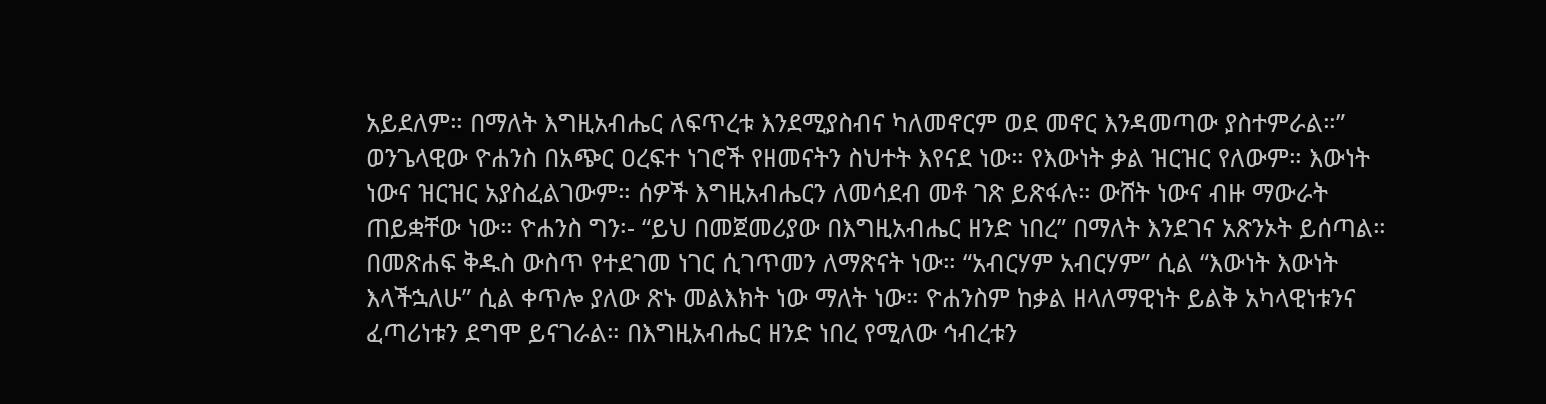አይደለም። በማለት እግዚአብሔር ለፍጥረቱ እንደሚያስብና ካለመኖርም ወደ መኖር እንዳመጣው ያስተምራል።”
ወንጌላዊው ዮሐንስ በአጭር ዐረፍተ ነገሮች የዘመናትን ስህተት እየናደ ነው። የእውነት ቃል ዝርዝር የለውም። እውነት ነውና ዝርዝር አያስፈልገውም። ሰዎች እግዚአብሔርን ለመሳደብ መቶ ገጽ ይጽፋሉ። ውሸት ነውና ብዙ ማውራት ጠይቋቸው ነው። ዮሐንስ ግን፡- “ይህ በመጀመሪያው በእግዚአብሔር ዘንድ ነበረ” በማለት እንደገና አጽንኦት ይሰጣል። በመጽሐፍ ቅዱስ ውስጥ የተደገመ ነገር ሲገጥመን ለማጽናት ነው። “አብርሃም አብርሃም” ሲል “እውነት እውነት እላችኋለሁ” ሲል ቀጥሎ ያለው ጽኑ መልእክት ነው ማለት ነው። ዮሐንስም ከቃል ዘላለማዊነት ይልቅ አካላዊነቱንና ፈጣሪነቱን ደግሞ ይናገራል። በእግዚአብሔር ዘንድ ነበረ የሚለው ኅብረቱን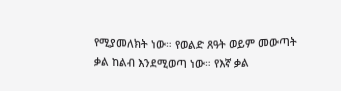የሚያመለክት ነው። የወልድ ጸዓት ወይም መውጣት ቃል ከልብ እንደሚወጣ ነው። የእኛ ቃል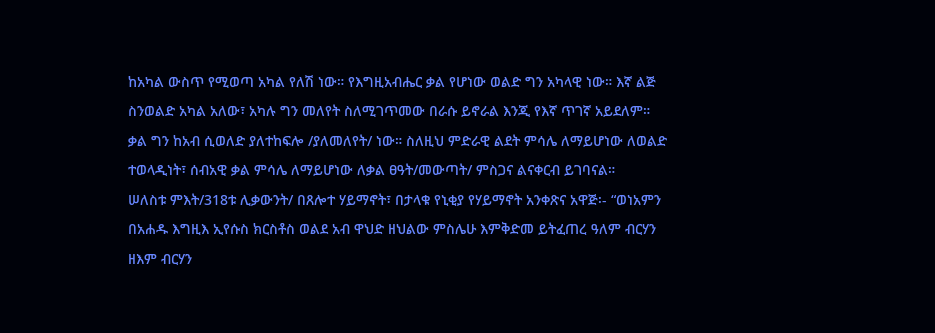ከአካል ውስጥ የሚወጣ አካል የለሽ ነው። የእግዚአብሔር ቃል የሆነው ወልድ ግን አካላዊ ነው። እኛ ልጅ ስንወልድ አካል አለው፣ አካሉ ግን መለየት ስለሚገጥመው በራሱ ይኖራል እንጂ የእኛ ጥገኛ አይደለም። ቃል ግን ከአብ ሲወለድ ያለተከፍሎ /ያለመለየት/ ነው። ስለዚህ ምድራዊ ልደት ምሳሌ ለማይሆነው ለወልድ ተወላዲነት፣ ሰብአዊ ቃል ምሳሌ ለማይሆነው ለቃል ፀዓት/መውጣት/ ምስጋና ልናቀርብ ይገባናል።
ሠለስቱ ምእት/318ቱ ሊቃውንት/ በጸሎተ ሃይማኖት፣ በታላቁ የኒቂያ የሃይማኖት አንቀጽና አዋጅ፡- “ወነአምን በአሐዱ እግዚእ ኢየሱስ ክርስቶስ ወልደ አብ ዋህድ ዘህልው ምስሌሁ እምቅድመ ይትፈጠረ ዓለም ብርሃን ዘእም ብርሃን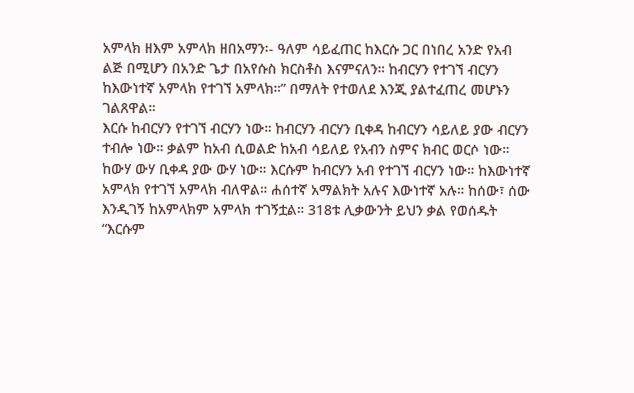አምላክ ዘእም አምላክ ዘበአማን፡- ዓለም ሳይፈጠር ከእርሱ ጋር በነበረ አንድ የአብ ልጅ በሚሆን በአንድ ጌታ በአየሱስ ክርስቶስ እናምናለን። ከብርሃን የተገኘ ብርሃን ከእውነተኛ አምላክ የተገኘ አምላክ።” በማለት የተወለደ እንጂ ያልተፈጠረ መሆኑን ገልጸዋል።
እርሱ ከብርሃን የተገኘ ብርሃን ነው። ከብርሃን ብርሃን ቢቀዳ ከብርሃን ሳይለይ ያው ብርሃን ተብሎ ነው። ቃልም ከአብ ሲወልድ ከአብ ሳይለይ የአብን ስምና ክብር ወርሶ ነው። ከውሃ ውሃ ቢቀዳ ያው ውሃ ነው። እርሱም ከብርሃን አብ የተገኘ ብርሃን ነው። ከእውነተኛ አምላክ የተገኘ አምላክ ብለዋል። ሐሰተኛ አማልክት አሉና እውነተኛ አሉ። ከሰው፣ ሰው እንዲገኝ ከአምላክም አምላክ ተገኝቷል። 318ቱ ሊቃውንት ይህን ቃል የወሰዱት “እርሱም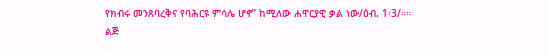የክብሩ መንጸባረቅና የባሕርዩ ምሳሌ ሆኖ” ከሚለው ሐዋርያዊ ቃል ነው/ዕብ. 1፡3/።። ልጅ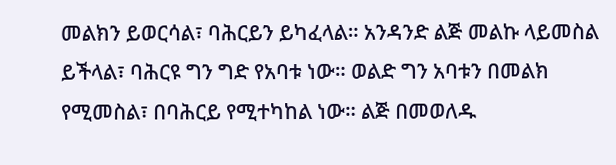መልክን ይወርሳል፣ ባሕርይን ይካፈላል። አንዳንድ ልጅ መልኩ ላይመስል ይችላል፣ ባሕርዩ ግን ግድ የአባቱ ነው። ወልድ ግን አባቱን በመልክ የሚመስል፣ በባሕርይ የሚተካከል ነው። ልጅ በመወለዱ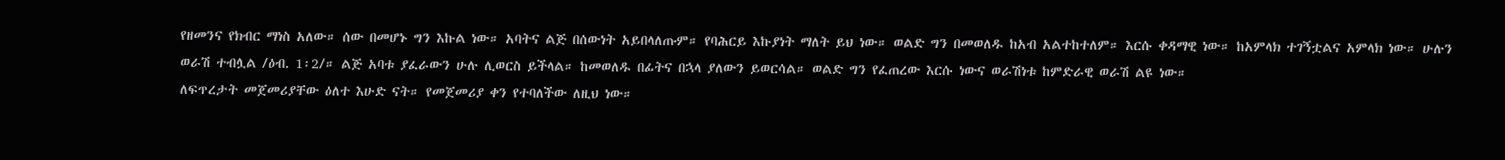የዘመንና የክብር ማነስ አለው። ሰው በመሆኑ ግን እኩል ነው። አባትና ልጅ በሰውነት አይበላለጡም። የባሕርይ እኩያነት ማለት ይህ ነው። ወልድ ግን በመወለዱ ከአብ አልተከተለም። እርሱ ቀዳማዊ ነው። ከአምላክ ተገኝቷልና አምላክ ነው። ሁሉን ወራሽ ተብሏል /ዕብ. 1፡2/። ልጅ አባቱ ያፈራውን ሁሉ ሊወርስ ይችላል። ከመወለዱ በፊትና በኋላ ያለውን ይወርሳል። ወልድ ግን የፈጠረው እርሱ ነውና ወራሽነቱ ከምድራዊ ወራሽ ልዩ ነው።
ለፍጥረታት መጀመሪያቸው ዕለተ እሁድ ናት። የመጀመሪያ ቀን የተባለችው ለዚህ ነው።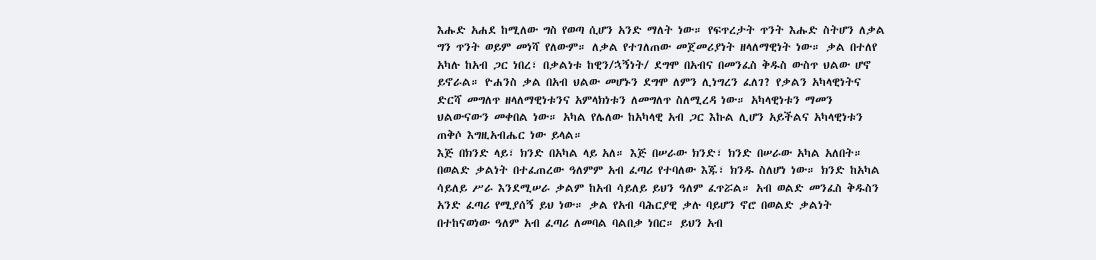እሑድ አሐደ ከሚለው ግስ የወጣ ሲሆን አንድ ማለት ነው። የፍጥረታት ጥንት እሑድ ስትሆን ለቃል ግን ጥንት ወይም መነሻ የለውም። ለቃል የተገለጠው መጀመሪያነት ዘላለማዊነት ነው። ቃል በተለየ አካሉ ከአብ ጋር ነበረ፣ በቃልነቱ ከዊን/ኋኝነት/ ደግሞ በአብና በመንፈስ ቅዱስ ውስጥ ህልው ሆኖ ይኖራል። ዮሐንስ ቃል በአብ ህልው መሆኑን ደግሞ ለምን ሊነግረን ፈለገ? የቃልን አካላዊነትና ድርሻ መግለጥ ዘላለማዊነቱንና አምላክነቱን ለመግለጥ ስለሚረዳ ነው። አካላዊነቱን ማመን ህልውናውን መቀበል ነው። አካል የሌለው ከአካላዊ አብ ጋር እኩል ሊሆን አይችልና አካላዊነቱን ጠቅሶ እግዚአብሔር ነው ይላል።
እጅ በክንድ ላይ፣ ክንድ በአካል ላይ አለ። እጅ በሠራው ክንድ፣ ክንድ በሠራው አካል አለበት። በወልድ ቃልነት በተፈጠረው ዓለምም አብ ፈጣሪ የተባለው እጁ፣ ክንዱ ስለሆነ ነው። ክንድ ከአካል ሳይለይ ሥራ እንደሚሠራ ቃልም ከአብ ሳይለይ ይህን ዓለም ፈጥሯል። አብ ወልድ መንፈስ ቅዱስን አንድ ፈጣሪ የሚያሰኝ ይህ ነው። ቃል የአብ ባሕርያዊ ቃሉ ባይሆን ኖሮ በወልድ ቃልነት በተከናወነው ዓለም አብ ፈጣሪ ለመባል ባልበቃ ነበር። ይህን አብ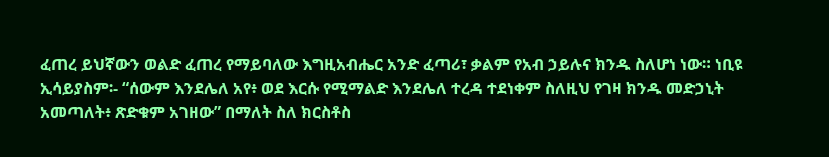ፈጠረ ይህኛውን ወልድ ፈጠረ የማይባለው እግዚአብሔር አንድ ፈጣሪ፣ ቃልም የአብ ኃይሉና ክንዱ ስለሆነ ነው። ነቢዩ ኢሳይያስም፡- “ሰውም እንደሌለ አየ፥ ወደ እርሱ የሚማልድ እንደሌለ ተረዳ ተደነቀም ስለዚህ የገዛ ክንዱ መድኃኒት አመጣለት፥ ጽድቁም አገዘው” በማለት ስለ ክርስቶስ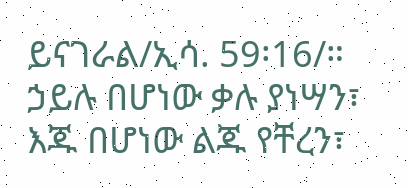ይናገራል/ኢሳ. 59፡16/።
ኃይሉ በሆነው ቃሉ ያነሣን፣ እጁ በሆነው ልጁ የቸረን፣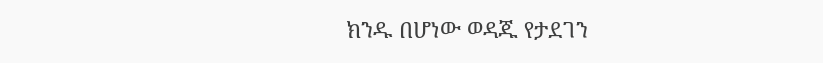ክንዱ በሆነው ወዳጁ የታደገን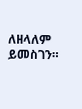ለዘላለም ይመስገን።